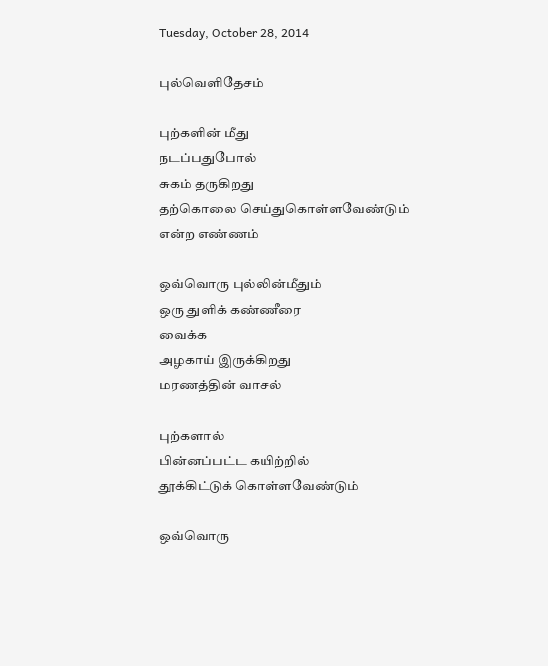Tuesday, October 28, 2014

புல்வெளிதேச‌ம்

புற்களின் மீது
நடப்பதுபோல்
சுகம் தருகிறது
தற்கொலை செய்துகொள்ளவேண்டும்
என்ற எண்ணம்

ஒவ்வொரு புல்லின்மீதும்
ஒரு துளிக் கண்ணீரை
வைக்க‌
அழகாய் இருக்கிறது
ம‌ர‌ண‌த்தின் வாச‌ல்

புற்க‌ளால்
பின்ன‌ப்ப‌ட்ட‌ கயிற்றில்
தூக்கிட்டுக் கொள்ள‌வேண்டும்

ஒவ்வொரு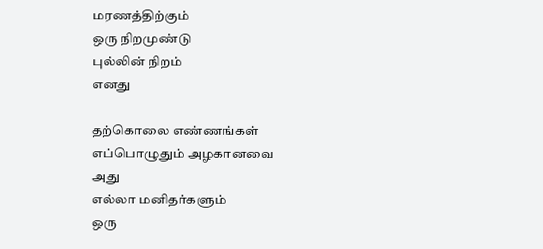மரணத்திற்கும்
ஒரு நிறமுண்டு
புல்லின் நிறம்
எனது

த‌ற்கொலை எண்ண‌ங்க‌ள்
எப்பொழுதும் அழ‌கான‌வை
அது
எல்லா ம‌னித‌ர்க‌ளும்
ஒரு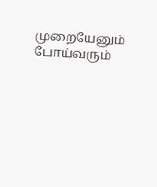முறையேனும்
போய்வ‌ரும்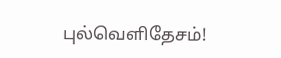புல்வெளிதேச‌ம்!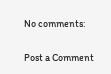No comments:

Post a Comment